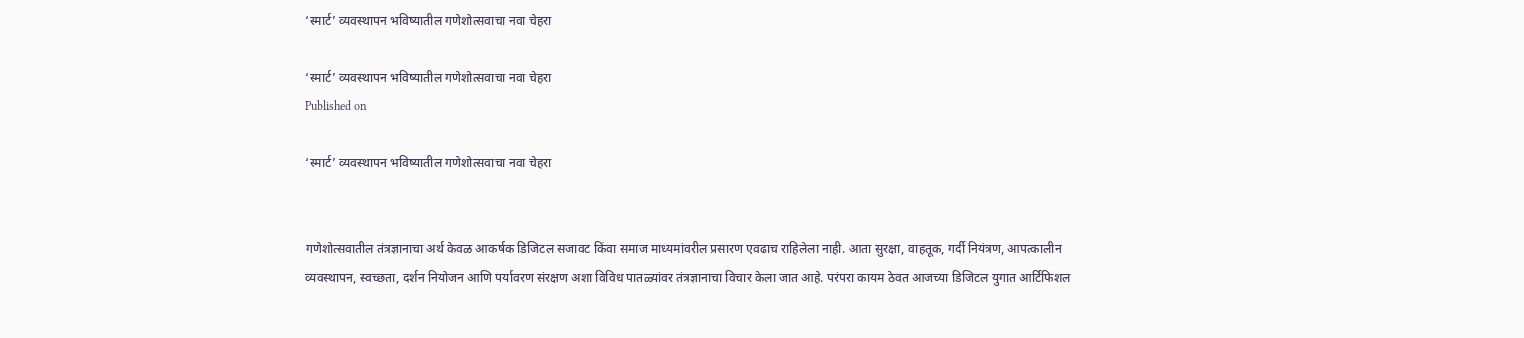‘स्मार्ट’ व्यवस्थापन भविष्यातील गणेशोत्सवाचा नवा चेहरा

‘स्मार्ट’ व्यवस्थापन भविष्यातील गणेशोत्सवाचा नवा चेहरा
Published on

‘स्मार्ट’ व्यवस्थापन भविष्यातील गणेशोत्सवाचा नवा चेहरा


गणेशोत्सवातील तंत्रज्ञानाचा अर्थ केवळ आकर्षक डिजिटल सजावट किंवा समाज माध्यमांवरील प्रसारण एवढाच राहिलेला नाही. आता सुरक्षा, वाहतूक, गर्दी नियंत्रण, आपत्कालीन व्यवस्थापन, स्वच्छता, दर्शन नियोजन आणि पर्यावरण संरक्षण अशा विविध पातळ्यांवर तंत्रज्ञानाचा विचार केला जात आहे. परंपरा कायम ठेवत आजच्या डिजिटल युगात आर्टिफिशल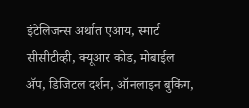इंटेलिजन्स अर्थात एआय, स्मार्ट सीसीटीव्ही, क्यूआर कोड, मोबाईल ॲप, डिजिटल दर्शन, ऑनलाइन बुकिंग,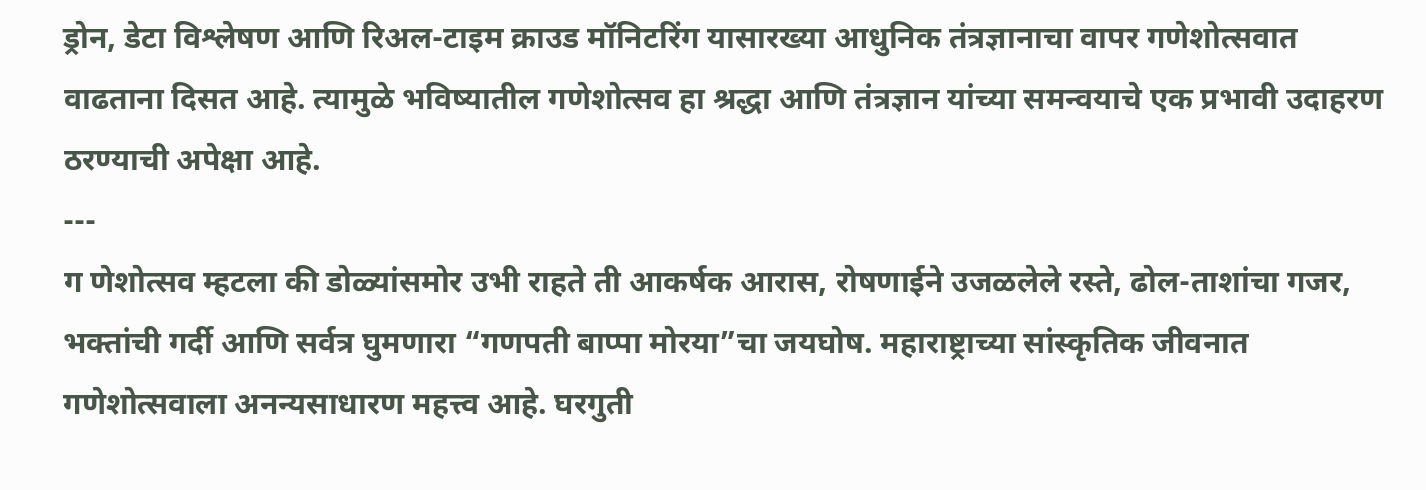ड्रोन, डेटा विश्लेषण आणि रिअल-टाइम क्राउड मॉनिटरिंग यासारख्या आधुनिक तंत्रज्ञानाचा वापर गणेशोत्सवात वाढताना दिसत आहे. त्यामुळे भविष्यातील गणेशोत्सव हा श्रद्धा आणि तंत्रज्ञान यांच्या समन्वयाचे एक प्रभावी उदाहरण ठरण्याची अपेक्षा आहे.
---
ग णेशोत्सव म्हटला की डोळ्यांसमोर उभी राहते ती आकर्षक आरास, रोषणाईने उजळलेले रस्ते, ढोल-ताशांचा गजर, भक्तांची गर्दी आणि सर्वत्र घुमणारा “गणपती बाप्पा मोरया”चा जयघोष. महाराष्ट्राच्या सांस्कृतिक जीवनात गणेशोत्सवाला अनन्यसाधारण महत्त्व आहे. घरगुती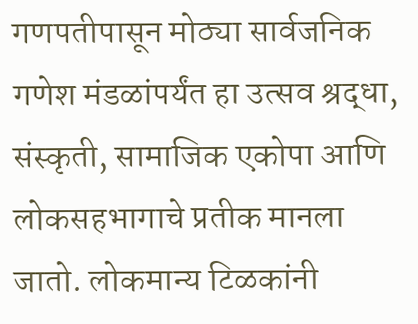गणपतीपासून मोठ्या सार्वजनिक गणेश मंडळांपर्यंत हा उत्सव श्रद्धा, संस्कृती, सामाजिक एकोपा आणि लोकसहभागाचे प्रतीक मानला जातो. लोकमान्य टिळकांनी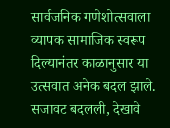सार्वजनिक गणेशोत्सवाला व्यापक सामाजिक स्वरूप दिल्यानंतर काळानुसार या उत्सवात अनेक बदल झाले. सजावट बदलली, देखावे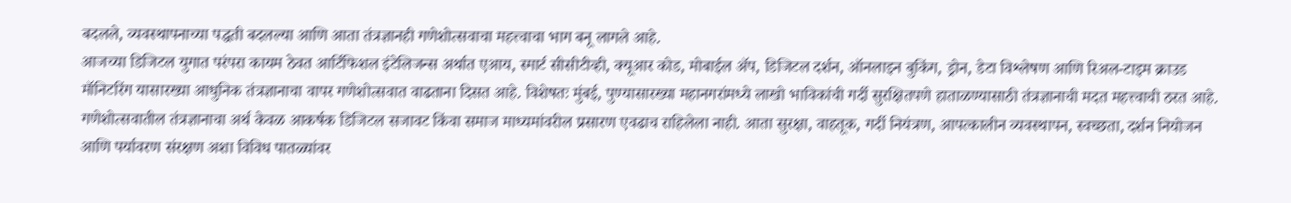बदलले, व्यवस्थापनाच्या पद्धती बदलल्या आणि आता तंत्रज्ञानही गणेशोत्सवाचा महत्त्वाचा भाग बनू लागले आहे.
आजच्या डिजिटल युगात परंपरा कायम ठेवत आर्टिफिशल इंटेलिजन्स अर्थात एआय, स्मार्ट सीसीटीव्ही, क्यूआर कोड, मोबाईल ॲप, डिजिटल दर्शन, ऑनलाइन बुकिंग, ड्रोन, डेटा विश्लेषण आणि रिअल-टाइम क्राउड मॉनिटरिंग यासारख्या आधुनिक तंत्रज्ञानाचा वापर गणेशोत्सवात वाढताना दिसत आहे. विशेषतः मुंबई, पुण्यासारख्या महानगरांमध्ये लाखो भाविकांची गर्दी सुरक्षितपणे हाताळण्यासाठी तंत्रज्ञानाची मदत महत्त्वाची ठरत आहे. गणेशोत्सवातील तंत्रज्ञानाचा अर्थ केवळ आकर्षक डिजिटल सजावट किंवा समाज माध्यमांवरील प्रसारण एवढाच राहिलेला नाही. आता सुरक्षा, वाहतूक, गर्दी नियंत्रण, आपत्कालीन व्यवस्थापन, स्वच्छता, दर्शन नियोजन आणि पर्यावरण संरक्षण अशा विविध पातळ्यांवर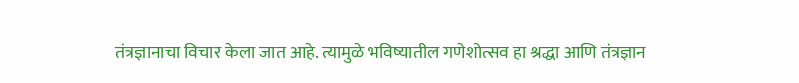तंत्रज्ञानाचा विचार केला जात आहे. त्यामुळे भविष्यातील गणेशोत्सव हा श्रद्धा आणि तंत्रज्ञान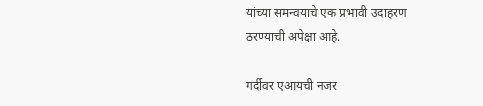यांच्या समन्वयाचे एक प्रभावी उदाहरण ठरण्याची अपेक्षा आहे.

गर्दीवर एआयची नजर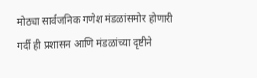मोठ्या सार्वजनिक गणेश मंडळांसमोर होणारी गर्दी ही प्रशासन आणि मंडळांच्या दृष्टीने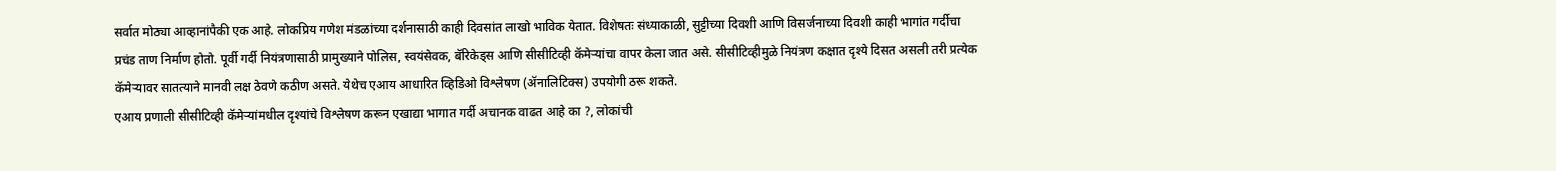सर्वात मोठ्या आव्हानांपैकी एक आहे. लोकप्रिय गणेश मंडळांच्या दर्शनासाठी काही दिवसांत लाखो भाविक येतात. विशेषतः संध्याकाळी, सुट्टीच्या दिवशी आणि विसर्जनाच्या दिवशी काही भागांत गर्दीचा प्रचंड ताण निर्माण होतो. पूर्वी गर्दी नियंत्रणासाठी प्रामुख्याने पोलिस, स्वयंसेवक, बॅरिकेड्स आणि सीसीटिव्ही कॅमेऱ्यांचा वापर केला जात असे. सीसीटिव्हीमुळे नियंत्रण कक्षात दृश्ये दिसत असली तरी प्रत्येक कॅमेऱ्यावर सातत्याने मानवी लक्ष ठेवणे कठीण असते. येथेच एआय आधारित व्हिडिओ विश्लेषण (ॲनालिटिक्स) उपयोगी ठरू शकते.
एआय प्रणाली सीसीटिव्ही कॅमेऱ्यांमधील दृश्यांचे विश्लेषण करून एखाद्या भागात गर्दी अचानक वाढत आहे का ?, लोकांची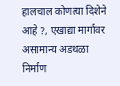हालचाल कोणत्या दिशेने आहे ?, एखाद्या मार्गावर असामान्य अडथळा निर्माण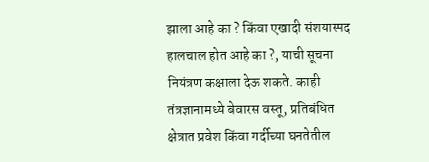झाला आहे का ? किंवा एखादी संशयास्पद हालचाल होत आहे का ?, याची सूचना नियंत्रण कक्षाला देऊ शकते. काही तंत्रज्ञानामध्ये बेवारस वस्तू, प्रतिबंधित क्षेत्रात प्रवेश किंवा गर्दीच्या घनतेतील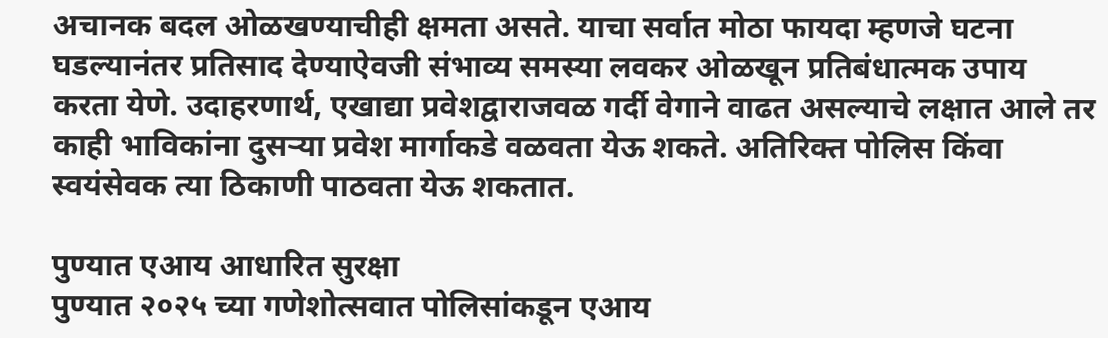अचानक बदल ओळखण्याचीही क्षमता असते. याचा सर्वात मोठा फायदा म्हणजे घटना घडल्यानंतर प्रतिसाद देण्याऐवजी संभाव्य समस्या लवकर ओळखून प्रतिबंधात्मक उपाय करता येणे. उदाहरणार्थ, एखाद्या प्रवेशद्वाराजवळ गर्दी वेगाने वाढत असल्याचे लक्षात आले तर काही भाविकांना दुसऱ्या प्रवेश मार्गाकडे वळवता येऊ शकते. अतिरिक्त पोलिस किंवा स्वयंसेवक त्या ठिकाणी पाठवता येऊ शकतात.

पुण्यात एआय आधारित सुरक्षा
पुण्यात २०२५ च्या गणेशोत्सवात पोलिसांकडून एआय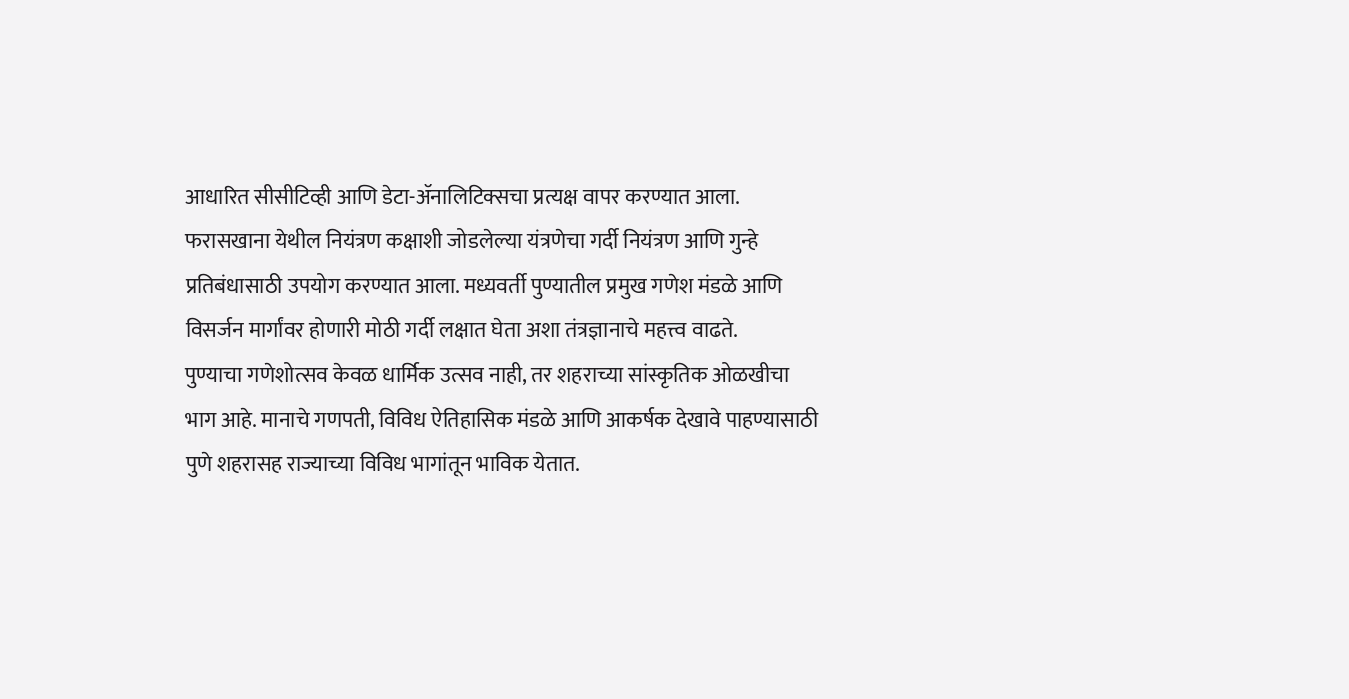आधारित सीसीटिव्ही आणि डेटा-ॲनालिटिक्सचा प्रत्यक्ष वापर करण्यात आला. फरासखाना येथील नियंत्रण कक्षाशी जोडलेल्या यंत्रणेचा गर्दी नियंत्रण आणि गुन्हे प्रतिबंधासाठी उपयोग करण्यात आला. मध्यवर्ती पुण्यातील प्रमुख गणेश मंडळे आणि विसर्जन मार्गांवर होणारी मोठी गर्दी लक्षात घेता अशा तंत्रज्ञानाचे महत्त्व वाढते.
पुण्याचा गणेशोत्सव केवळ धार्मिक उत्सव नाही, तर शहराच्या सांस्कृतिक ओळखीचा भाग आहे. मानाचे गणपती, विविध ऐतिहासिक मंडळे आणि आकर्षक देखावे पाहण्यासाठी पुणे शहरासह राज्याच्या विविध भागांतून भाविक येतात.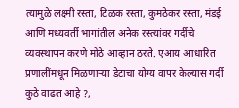त्यामुळे लक्ष्मी रस्ता, टिळक रस्ता, कुमठेकर रस्ता, मंडई आणि मध्यवर्ती भागांतील अनेक रस्त्यांवर गर्दीचे व्यवस्थापन करणे मोठे आव्हान ठरते. एआय आधारित प्रणालींमधून मिळणाऱ्या डेटाचा योग्य वापर केल्यास गर्दी कुठे वाढत आहे ?,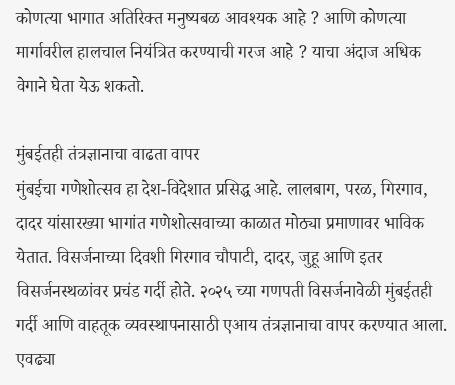कोणत्या भागात अतिरिक्त मनुष्यबळ आवश्यक आहे ? आणि कोणत्या मार्गावरील हालचाल नियंत्रित करण्याची गरज आहे ? याचा अंदाज अधिक वेगाने घेता येऊ शकतो.

मुंबईतही तंत्रज्ञानाचा वाढता वापर
मुंबईचा गणेशोत्सव हा देश-विदेशात प्रसिद्ध आहे. लालबाग, परळ, गिरगाव, दादर यांसारख्या भागांत गणेशोत्सवाच्या काळात मोठ्या प्रमाणावर भाविक येतात. विसर्जनाच्या दिवशी गिरगाव चौपाटी, दादर, जुहू आणि इतर विसर्जनस्थळांवर प्रचंड गर्दी होते. २०२५ च्या गणपती विसर्जनावेळी मुंबईतही गर्दी आणि वाहतूक व्यवस्थापनासाठी एआय तंत्रज्ञानाचा वापर करण्यात आला. एवढ्या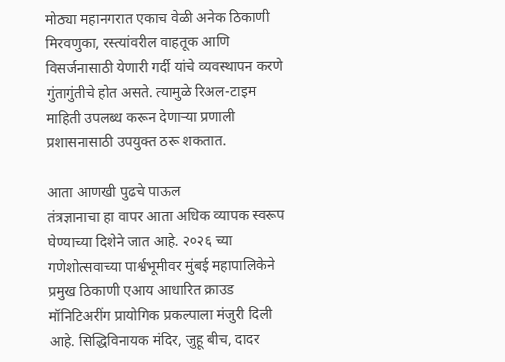मोठ्या महानगरात एकाच वेळी अनेक ठिकाणी मिरवणुका, रस्त्यांवरील वाहतूक आणि विसर्जनासाठी येणारी गर्दी यांचे व्यवस्थापन करणे गुंतागुंतीचे होत असते. त्यामुळे रिअल-टाइम माहिती उपलब्ध करून देणाऱ्या प्रणाली प्रशासनासाठी उपयुक्त ठरू शकतात.

आता आणखी पुढचे पाऊल
तंत्रज्ञानाचा हा वापर आता अधिक व्यापक स्वरूप घेण्याच्या दिशेने जात आहे. २०२६ च्या गणेशोत्सवाच्या पार्श्वभूमीवर मुंबई महापालिकेने प्रमुख ठिकाणी एआय आधारित क्राउड मॉनिटिअरींग प्रायोगिक प्रकल्पाला मंजुरी दिली आहे. सिद्धिविनायक मंदिर, जुहू बीच, दादर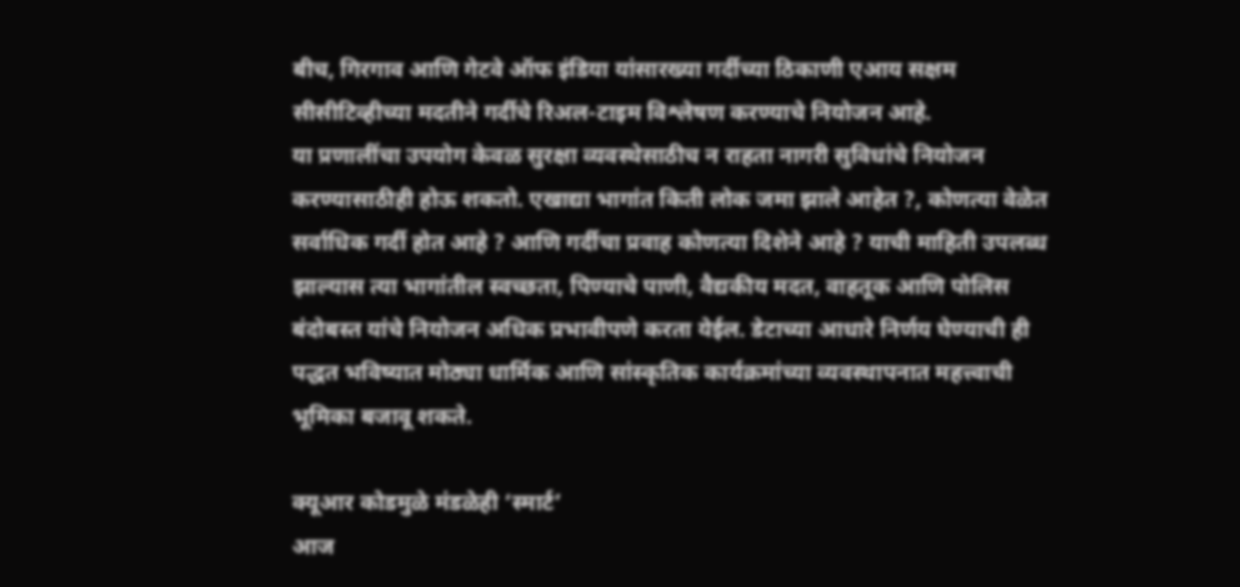बीच, गिरगाव आणि गेटवे ऑफ इंडिया यांसारख्या गर्दीच्या ठिकाणी एआय सक्षम सीसीटिव्हीच्या मदतीने गर्दीचे रिअल-टाइम विश्लेषण करण्याचे नियोजन आहे.
या प्रणालींचा उपयोग केवळ सुरक्षा व्यवस्थेसाठीच न राहता नागरी सुविधांचे नियोजन करण्यासाठीही होऊ शकतो. एखाद्या भागांत किती लोक जमा झाले आहेत ?, कोणत्या वेळेत सर्वाधिक गर्दी होत आहे ? आणि गर्दीचा प्रवाह कोणत्या दिशेने आहे ? याची माहिती उपलब्ध झाल्यास त्या भागांतील स्वच्छता, पिण्याचे पाणी, वैद्यकीय मदत, वाहतूक आणि पोलिस बंदोबस्त यांचे नियोजन अधिक प्रभावीपणे करता येईल. डेटाच्या आधारे निर्णय घेण्याची ही पद्धत भविष्यात मोठ्या धार्मिक आणि सांस्कृतिक कार्यक्रमांच्या व्यवस्थापनात महत्त्वाची भूमिका बजावू शकते.

क्यूआर कोडमुळे मंडळेही ‘स्मार्ट’
आज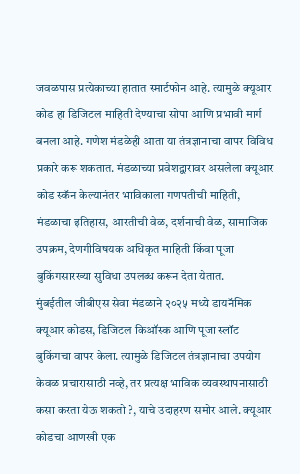जवळपास प्रत्येकाच्या हातात स्मार्टफोन आहे. त्यामुळे क्यूआर कोड हा डिजिटल माहिती देण्याचा सोपा आणि प्रभावी मार्ग बनला आहे. गणेश मंडळेही आता या तंत्रज्ञानाचा वापर विविध प्रकारे करू शकतात. मंडळाच्या प्रवेशद्वारावर असलेला क्यूआर कोड स्कॅन केल्यानंतर भाविकाला गणपतीची माहिती, मंडळाचा इतिहास, आरतीची वेळ, दर्शनाची वेळ, सामाजिक उपक्रम, देणगीविषयक अधिकृत माहिती किंवा पूजा बुकिंगसारख्या सुविधा उपलब्ध करून देता येतात.
मुंबईतील जीबीएस सेवा मंडळाने २०२५ मध्ये डायनॅमिक क्यूआर कोडस, डिजिटल किऑस्क आणि पूजा स्लॉट बुकिंगचा वापर केला. त्यामुळे डिजिटल तंत्रज्ञानाचा उपयोग केवळ प्रचारासाठी नव्हे, तर प्रत्यक्ष भाविक व्यवस्थापनासाठी कसा करता येऊ शकतो ?, याचे उदाहरण समोर आले. क्यूआर कोडचा आणखी एक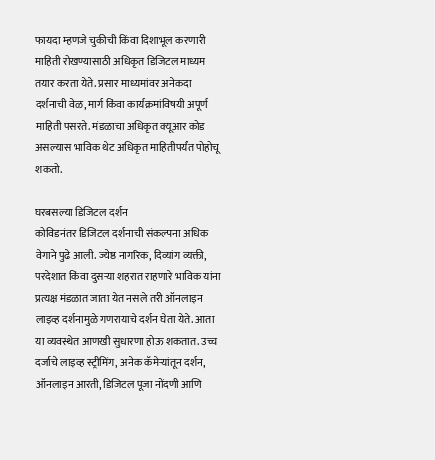फायदा म्हणजे चुकीची किंवा दिशाभूल करणारी माहिती रोखण्यासाठी अधिकृत डिजिटल माध्यम तयार करता येते. प्रसार माध्यमांवर अनेकदा दर्शनाची वेळ, मार्ग किंवा कार्यक्रमांविषयी अपूर्ण माहिती पसरते. मंडळाचा अधिकृत क्यूआर कोड असल्यास भाविक थेट अधिकृत माहितीपर्यंत पोहोचू शकतो.

घरबसल्या डिजिटल दर्शन
कोविडनंतर डिजिटल दर्शनाची संकल्पना अधिक वेगाने पुढे आली. ज्येष्ठ नागरिक, दिव्यांग व्यक्ती, परदेशात किंवा दुसऱ्या शहरात राहणारे भाविक यांना प्रत्यक्ष मंडळात जाता येत नसले तरी ऑनलाइन लाइव्ह दर्शनामुळे गणरायाचे दर्शन घेता येते. आता या व्यवस्थेत आणखी सुधारणा होऊ शकतात. उच्च दर्जाचे लाइव्ह स्ट्रीमिंग, अनेक कॅमेऱ्यांतून दर्शन, ऑनलाइन आरती, डिजिटल पूजा नोंदणी आणि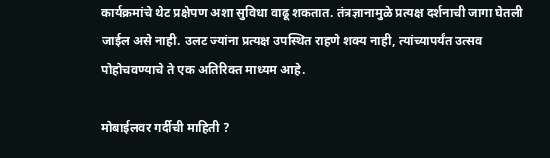कार्यक्रमांचे थेट प्रक्षेपण अशा सुविधा वाढू शकतात. तंत्रज्ञानामुळे प्रत्यक्ष दर्शनाची जागा घेतली जाईल असे नाही. उलट ज्यांना प्रत्यक्ष उपस्थित राहणे शक्य नाही, त्यांच्यापर्यंत उत्सव पोहोचवण्याचे ते एक अतिरिक्त माध्यम आहे.

मोबाईलवर गर्दीची माहिती ?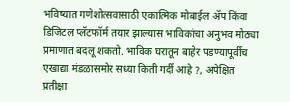भविष्यात गणेशोत्सवासाठी एकात्मिक मोबाईल ॲप किंवा डिजिटल प्लॅटफॉर्म तयार झाल्यास भाविकांचा अनुभव मोठ्या प्रमाणात बदलू शकतो. भाविक घरातून बाहेर पडण्यापूर्वीच एखाद्या मंडळासमोर सध्या किती गर्दी आहे ?, अपेक्षित प्रतीक्षा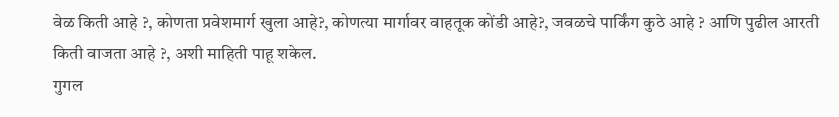वेळ किती आहे ?, कोणता प्रवेशमार्ग खुला आहे?, कोणत्या मार्गावर वाहतूक कोंडी आहे?, जवळचे पार्किंग कुठे आहे ? आणि पुढील आरती किती वाजता आहे ?, अशी माहिती पाहू शकेल.
गुगल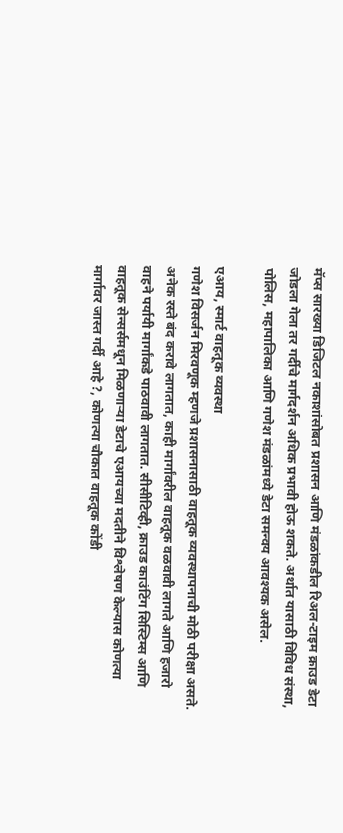मॅप्स सारख्या डिजिटल नकाशांसोबत प्रशासन आणि मंडळांकडील रिअल-टाइम क्राउड डेटा जोडला गेला तर गर्दीचे मार्गदर्शन अधिक प्रभावी होऊ शकते. अर्थात यासाठी विविध संस्था, पोलिस, महापालिका आणि गणेश मंडळांमध्ये डेटा समन्वय आवश्यक असेल.

एआय, स्मार्ट वाहतूक व्यवस्था
गणेश विसर्जन मिरवणूक म्हणजे प्रशासनासाठी वाहतूक व्यवस्थापनाची मोठी परीक्षा असते. अनेक रस्ते बंद करावे लागतात, काही मार्गांवरील वाहतूक वळवावी लागते आणि हजारो वाहने पर्यायी मार्गांकडे पाठवावी लागतात. सीसीटिव्ही, क्राउड काउंटिंग सिस्टिम्स आणि वाहतूक सेन्सर्समधून मिळणाऱ्या डेटाचे एआयच्या मदतीने विश्लेषण केल्यास कोणत्या मार्गावर जास्त गर्दी आहे ?, कोणत्या चौकात वाहतूक कोंडी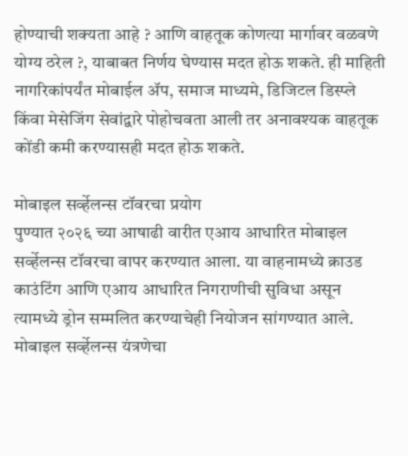होण्याची शक्यता आहे ? आणि वाहतूक कोणत्या मार्गावर वळवणे योग्य ठरेल ?, याबाबत निर्णय घेण्यास मदत होऊ शकते. ही माहिती नागरिकांपर्यंत मोबाईल ॲप, समाज माध्यमे, डिजिटल डिस्प्ले किंवा मेसेजिंग सेवांद्वारे पोहोचवता आली तर अनावश्यक वाहतूक कोंडी कमी करण्यासही मदत होऊ शकते.

मोबाइल सर्व्हेलन्स टॉवरचा प्रयोग
पुण्यात २०२६ च्या आषाढी वारीत एआय आधारित मोबाइल सर्व्हेलन्स टॉवरचा वापर करण्यात आला. या वाहनामध्ये क्राउड काउंटिंग आणि एआय आधारित निगराणीची सुविधा असून त्यामध्ये ड्रोन सम्मलित करण्याचेही नियोजन सांगण्यात आले. मोबाइल सर्व्हेलन्स यंत्रणेचा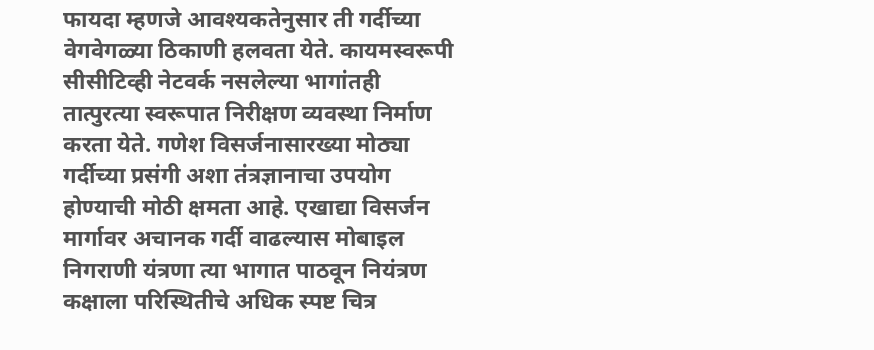फायदा म्हणजे आवश्यकतेनुसार ती गर्दीच्या वेगवेगळ्या ठिकाणी हलवता येते. कायमस्वरूपी सीसीटिव्ही नेटवर्क नसलेल्या भागांतही तात्पुरत्या स्वरूपात निरीक्षण व्यवस्था निर्माण करता येते. गणेश विसर्जनासारख्या मोठ्या गर्दीच्या प्रसंगी अशा तंत्रज्ञानाचा उपयोग होण्याची मोठी क्षमता आहे. एखाद्या विसर्जन मार्गावर अचानक गर्दी वाढल्यास मोबाइल निगराणी यंत्रणा त्या भागात पाठवून नियंत्रण कक्षाला परिस्थितीचे अधिक स्पष्ट चित्र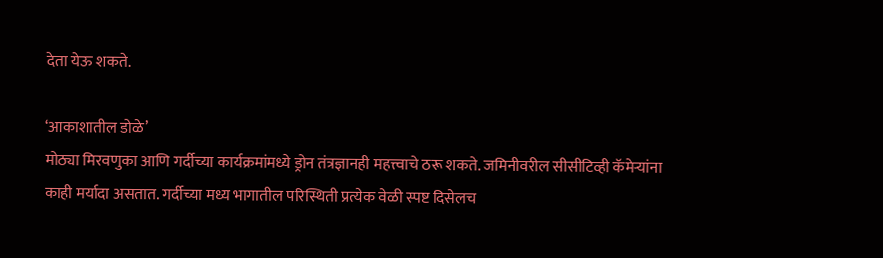देता येऊ शकते.

‘आकाशातील डोळे’
मोठ्या मिरवणुका आणि गर्दीच्या कार्यक्रमांमध्ये ड्रोन तंत्रज्ञानही महत्त्वाचे ठरू शकते. जमिनीवरील सीसीटिव्ही कॅमेऱ्यांना काही मर्यादा असतात. गर्दीच्या मध्य भागातील परिस्थिती प्रत्येक वेळी स्पष्ट दिसेलच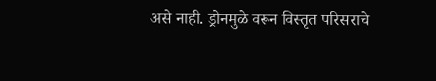असे नाही. ड्रोनमुळे वरून विस्तृत परिसराचे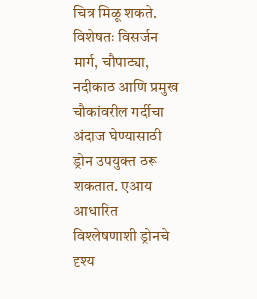चित्र मिळू शकते. विशेषतः विसर्जन मार्ग, चौपाट्या, नदीकाठ आणि प्रमुख चौकांवरील गर्दीचा अंदाज घेण्यासाठी ड्रोन उपयुक्त ठरू शकतात. एआय आधारित विश्लेषणाशी ड्रोनचे दृश्य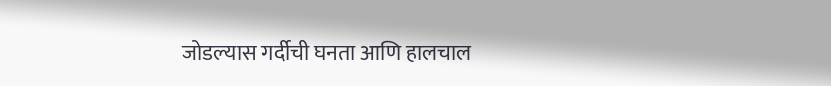जोडल्यास गर्दीची घनता आणि हालचाल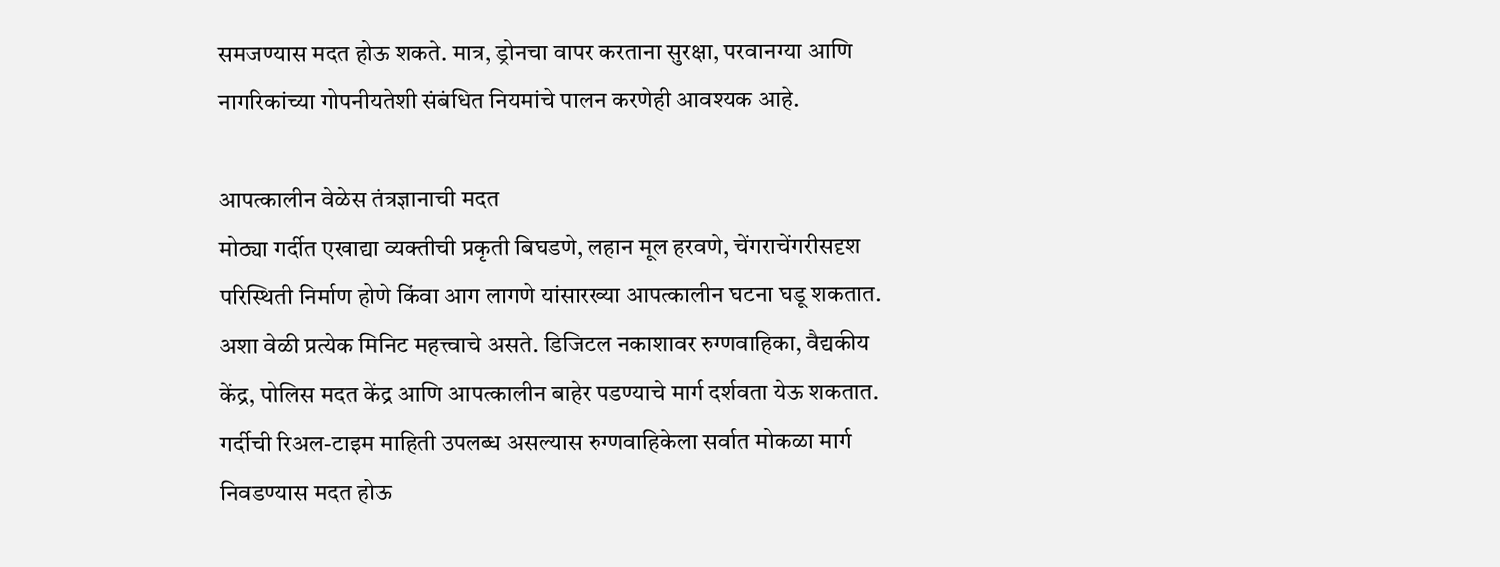समजण्यास मदत होऊ शकते. मात्र, ड्रोनचा वापर करताना सुरक्षा, परवानग्या आणि नागरिकांच्या गोपनीयतेशी संबंधित नियमांचे पालन करणेही आवश्यक आहे.

आपत्कालीन वेळेस तंत्रज्ञानाची मदत
मोठ्या गर्दीत एखाद्या व्यक्तीची प्रकृती बिघडणे, लहान मूल हरवणे, चेंगराचेंगरीसदृश परिस्थिती निर्माण होणे किंवा आग लागणे यांसारख्या आपत्कालीन घटना घडू शकतात. अशा वेळी प्रत्येक मिनिट महत्त्वाचे असते. डिजिटल नकाशावर रुग्णवाहिका, वैद्यकीय केंद्र, पोलिस मदत केंद्र आणि आपत्कालीन बाहेर पडण्याचे मार्ग दर्शवता येऊ शकतात. गर्दीची रिअल-टाइम माहिती उपलब्ध असल्यास रुग्णवाहिकेला सर्वात मोकळा मार्ग निवडण्यास मदत होऊ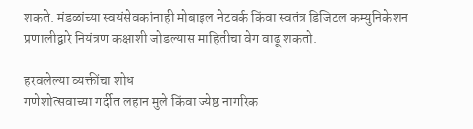शकते. मंडळांच्या स्वयंसेवकांनाही मोबाइल नेटवर्क किंवा स्वतंत्र डिजिटल कम्युनिकेशन प्रणालीद्वारे नियंत्रण कक्षाशी जोडल्यास माहितीचा वेग वाढू शकतो.

हरवलेल्या व्यक्तींचा शोध
गणेशोत्सवाच्या गर्दीत लहान मुले किंवा ज्येष्ठ नागरिक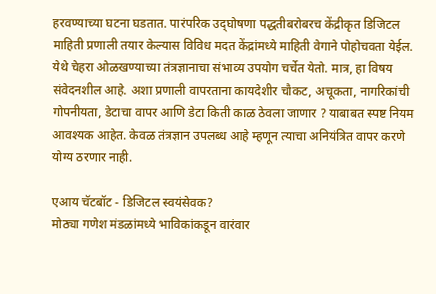हरवण्याच्या घटना घडतात. पारंपरिक उद्‍घोषणा पद्धतीबरोबरच केंद्रीकृत डिजिटल माहिती प्रणाली तयार केल्यास विविध मदत केंद्रांमध्ये माहिती वेगाने पोहोचवता येईल. येथे चेहरा ओळखण्याच्या तंत्रज्ञानाचा संभाव्य उपयोग चर्चेत येतो. मात्र, हा विषय संवेदनशील आहे. अशा प्रणाली वापरताना कायदेशीर चौकट, अचूकता, नागरिकांची गोपनीयता, डेटाचा वापर आणि डेटा किती काळ ठेवला जाणार ? याबाबत स्पष्ट नियम आवश्यक आहेत. केवळ तंत्रज्ञान उपलब्ध आहे म्हणून त्याचा अनियंत्रित वापर करणे योग्य ठरणार नाही.

एआय चॅटबॉट - डिजिटल स्वयंसेवक?
मोठ्या गणेश मंडळांमध्ये भाविकांकडून वारंवार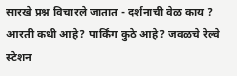सारखे प्रश्न विचारले जातात - दर्शनाची वेळ काय ? आरती कधी आहे? पार्किंग कुठे आहे? जवळचे रेल्वे स्टेशन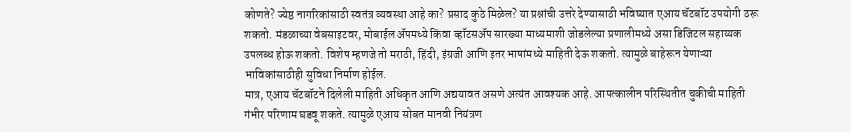कोणते? ज्येष्ठ नागरिकांसाठी स्वतंत्र व्यवस्था आहे का? प्रसाद कुठे मिळेल? या प्रश्नांची उत्तरे देण्यासाठी भविष्यात एआय चॅटबॉट उपयोगी ठरू शकतो. मंडळाच्या वेबसाइटवर, मोबाईल ॲपमध्ये किंवा व्हॉटसॲप सारख्या माध्यमाशी जोडलेल्या प्रणालीमध्ये असा डिजिटल सहाय्यक उपलब्ध होऊ शकतो. विशेष म्हणजे तो मराठी, हिंदी, इंग्रजी आणि इतर भाषांमध्ये माहिती देऊ शकतो. त्यामुळे बाहेरून येणाऱ्या भाविकांसाठीही सुविधा निर्माण होईल.
मात्र, एआय चॅटबॉटने दिलेली माहिती अधिकृत आणि अद्ययावत असणे अत्यंत आवश्यक आहे. आपत्कालीन परिस्थितीत चुकीची माहिती गंभीर परिणाम घडवू शकते. त्यामुळे एआय सोबत मानवी नियंत्रण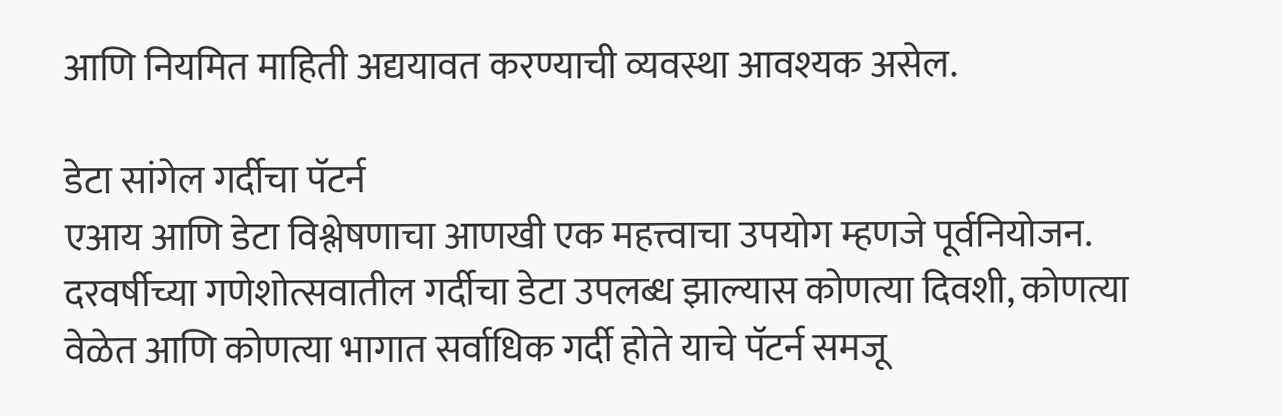आणि नियमित माहिती अद्ययावत करण्याची व्यवस्था आवश्यक असेल.

डेटा सांगेल गर्दीचा पॅटर्न
एआय आणि डेटा विश्लेषणाचा आणखी एक महत्त्वाचा उपयोग म्हणजे पूर्वनियोजन. दरवर्षीच्या गणेशोत्सवातील गर्दीचा डेटा उपलब्ध झाल्यास कोणत्या दिवशी, कोणत्या वेळेत आणि कोणत्या भागात सर्वाधिक गर्दी होते याचे पॅटर्न समजू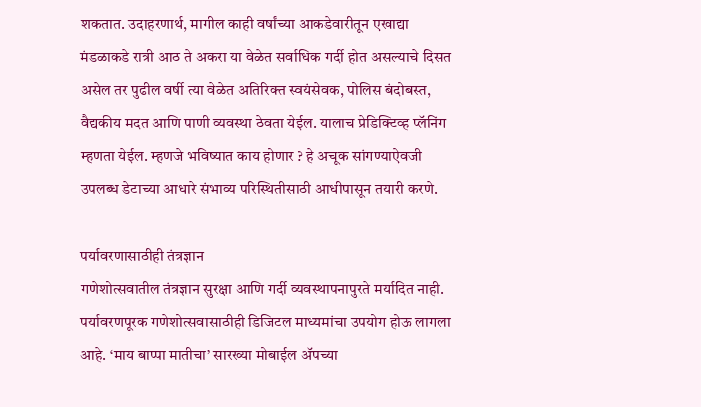शकतात. उदाहरणार्थ, मागील काही वर्षांच्या आकडेवारीतून एखाद्या मंडळाकडे रात्री आठ ते अकरा या वेळेत सर्वाधिक गर्दी होत असल्याचे दिसत असेल तर पुढील वर्षी त्या वेळेत अतिरिक्त स्वयंसेवक, पोलिस बंदोबस्त, वैद्यकीय मदत आणि पाणी व्यवस्था ठेवता येईल. यालाच प्रेडिक्टिव्ह प्लॅनिंग म्हणता येईल. म्हणजे भविष्यात काय होणार ? हे अचूक सांगण्याऐवजी उपलब्ध डेटाच्या आधारे संभाव्य परिस्थितीसाठी आधीपासून तयारी करणे.

पर्यावरणासाठीही तंत्रज्ञान
गणेशोत्सवातील तंत्रज्ञान सुरक्षा आणि गर्दी व्यवस्थापनापुरते मर्यादित नाही. पर्यावरणपूरक गणेशोत्सवासाठीही डिजिटल माध्यमांचा उपयोग होऊ लागला आहे. ‘माय बाप्पा मातीचा’ सारख्या मोबाईल ॲपच्या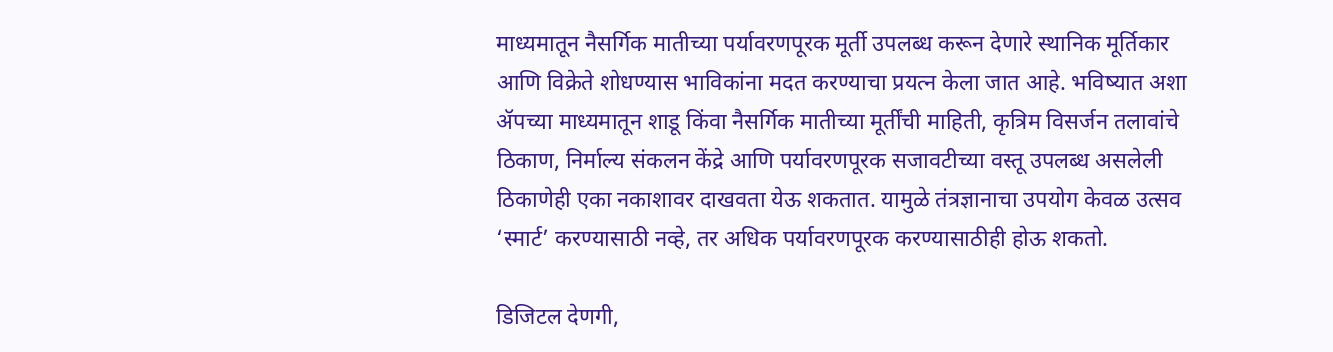माध्यमातून नैसर्गिक मातीच्या पर्यावरणपूरक मूर्ती उपलब्ध करून देणारे स्थानिक मूर्तिकार आणि विक्रेते शोधण्यास भाविकांना मदत करण्याचा प्रयत्न केला जात आहे. भविष्यात अशा ॲपच्या माध्यमातून शाडू किंवा नैसर्गिक मातीच्या मूर्तींची माहिती, कृत्रिम विसर्जन तलावांचे ठिकाण, निर्माल्य संकलन केंद्रे आणि पर्यावरणपूरक सजावटीच्या वस्तू उपलब्ध असलेली ठिकाणेही एका नकाशावर दाखवता येऊ शकतात. यामुळे तंत्रज्ञानाचा उपयोग केवळ उत्सव ‘स्मार्ट’ करण्यासाठी नव्हे, तर अधिक पर्यावरणपूरक करण्यासाठीही होऊ शकतो.

डिजिटल देणगी,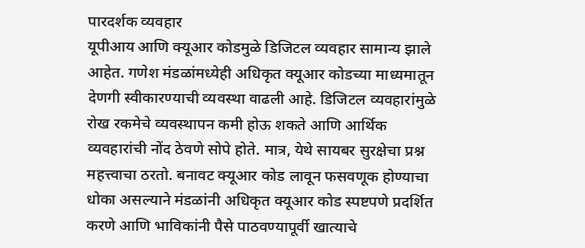पारदर्शक व्यवहार
यूपीआय आणि क्यूआर कोडमुळे डिजिटल व्यवहार सामान्य झाले आहेत. गणेश मंडळांमध्येही अधिकृत क्यूआर कोडच्या माध्यमातून देणगी स्वीकारण्याची व्यवस्था वाढली आहे. डिजिटल व्यवहारांमुळे रोख रकमेचे व्यवस्थापन कमी होऊ शकते आणि आर्थिक व्यवहारांची नोंद ठेवणे सोपे होते. मात्र, येथे सायबर सुरक्षेचा प्रश्न महत्त्वाचा ठरतो. बनावट क्यूआर कोड लावून फसवणूक होण्याचा धोका असल्याने मंडळांनी अधिकृत क्यूआर कोड स्पष्टपणे प्रदर्शित करणे आणि भाविकांनी पैसे पाठवण्यापूर्वी खात्याचे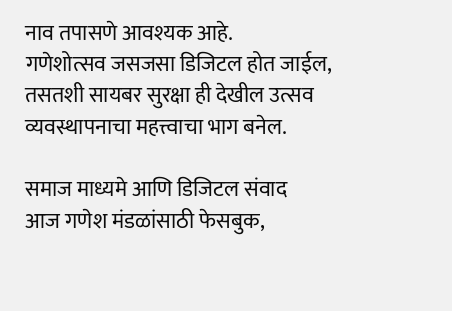नाव तपासणे आवश्यक आहे.
गणेशोत्सव जसजसा डिजिटल होत जाईल, तसतशी सायबर सुरक्षा ही देखील उत्सव व्यवस्थापनाचा महत्त्वाचा भाग बनेल.

समाज माध्यमे आणि डिजिटल संवाद
आज गणेश मंडळांसाठी फेसबुक,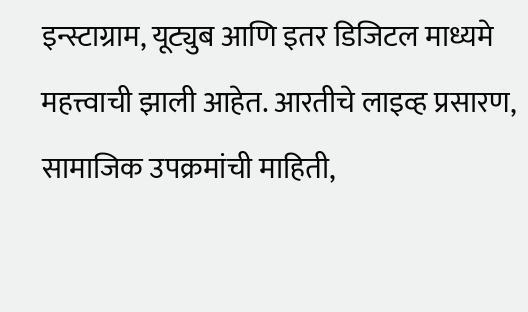इन्स्टाग्राम, यूट्युब आणि इतर डिजिटल माध्यमे महत्त्वाची झाली आहेत. आरतीचे लाइव्ह प्रसारण, सामाजिक उपक्रमांची माहिती,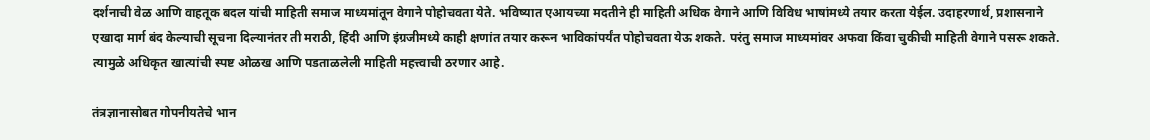दर्शनाची वेळ आणि वाहतूक बदल यांची माहिती समाज माध्यमांतून वेगाने पोहोचवता येते. भविष्यात एआयच्या मदतीने ही माहिती अधिक वेगाने आणि विविध भाषांमध्ये तयार करता येईल. उदाहरणार्थ, प्रशासनाने एखादा मार्ग बंद केल्याची सूचना दिल्यानंतर ती मराठी, हिंदी आणि इंग्रजीमध्ये काही क्षणांत तयार करून भाविकांपर्यंत पोहोचवता येऊ शकते. परंतु समाज माध्यमांवर अफवा किंवा चुकीची माहिती वेगाने पसरू शकते. त्यामुळे अधिकृत खात्यांची स्पष्ट ओळख आणि पडताळलेली माहिती महत्त्वाची ठरणार आहे.

तंत्रज्ञानासोबत गोपनीयतेचे भान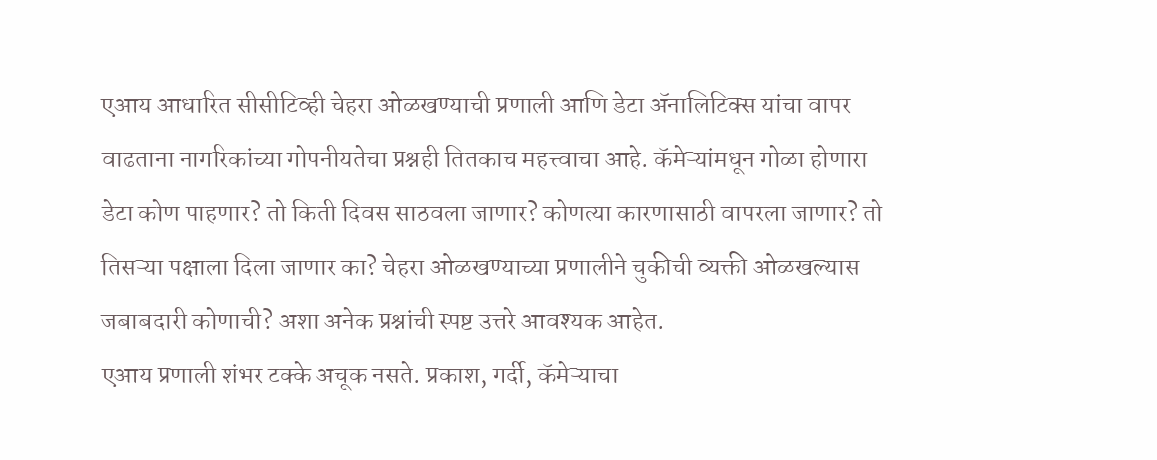एआय आधारित सीसीटिव्ही चेहरा ओळखण्याची प्रणाली आणि डेटा ॲनालिटिक्स यांचा वापर वाढताना नागरिकांच्या गोपनीयतेचा प्रश्नही तितकाच महत्त्वाचा आहे. कॅमेऱ्यांमधून गोळा होणारा डेटा कोण पाहणार? तो किती दिवस साठवला जाणार? कोणत्या कारणासाठी वापरला जाणार? तो तिसऱ्या पक्षाला दिला जाणार का? चेहरा ओळखण्याच्या प्रणालीने चुकीची व्यक्ती ओळखल्यास जबाबदारी कोणाची? अशा अनेक प्रश्नांची स्पष्ट उत्तरे आवश्यक आहेत.
एआय प्रणाली शंभर टक्के अचूक नसते. प्रकाश, गर्दी, कॅमेऱ्याचा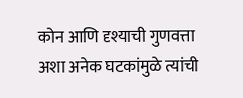कोन आणि दृश्याची गुणवत्ता अशा अनेक घटकांमुळे त्यांची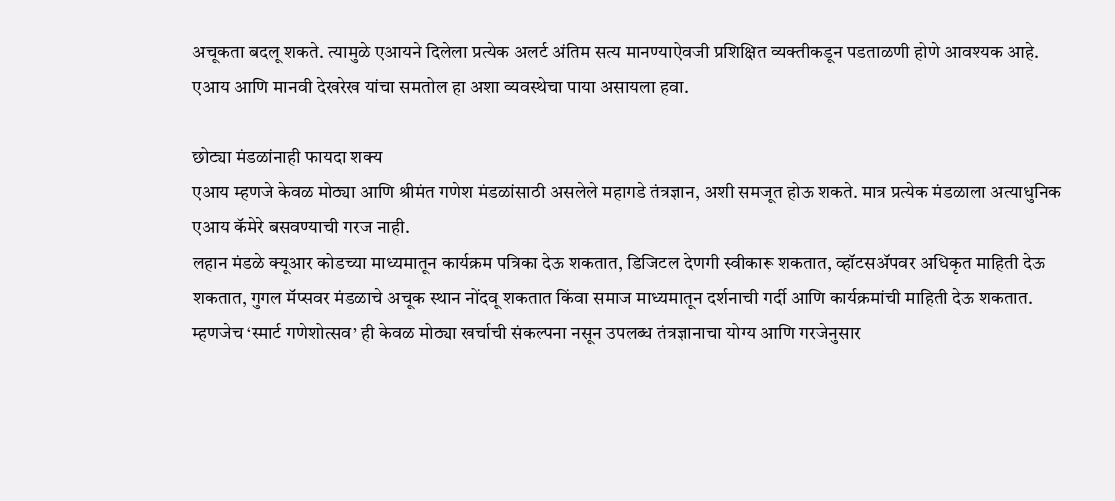अचूकता बदलू शकते. त्यामुळे एआयने दिलेला प्रत्येक अलर्ट अंतिम सत्य मानण्याऐवजी प्रशिक्षित व्यक्तीकडून पडताळणी होणे आवश्यक आहे. एआय आणि मानवी देखरेख यांचा समतोल हा अशा व्यवस्थेचा पाया असायला हवा.

छोट्या मंडळांनाही फायदा शक्य
एआय म्हणजे केवळ मोठ्या आणि श्रीमंत गणेश मंडळांसाठी असलेले महागडे तंत्रज्ञान, अशी समजूत होऊ शकते. मात्र प्रत्येक मंडळाला अत्याधुनिक एआय कॅमेरे बसवण्याची गरज नाही.
लहान मंडळे क्यूआर कोडच्या माध्यमातून कार्यक्रम पत्रिका देऊ शकतात, डिजिटल देणगी स्वीकारू शकतात, व्हॉटसॲपवर अधिकृत माहिती देऊ शकतात, गुगल मॅप्सवर मंडळाचे अचूक स्थान नोंदवू शकतात किंवा समाज माध्यमातून दर्शनाची गर्दी आणि कार्यक्रमांची माहिती देऊ शकतात. म्हणजेच ‘स्मार्ट गणेशोत्सव’ ही केवळ मोठ्या खर्चाची संकल्पना नसून उपलब्ध तंत्रज्ञानाचा योग्य आणि गरजेनुसार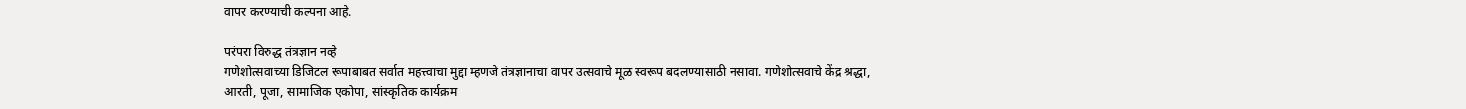वापर करण्याची कल्पना आहे.

परंपरा विरुद्ध तंत्रज्ञान नव्हे
गणेशोत्सवाच्या डिजिटल रूपाबाबत सर्वात महत्त्वाचा मुद्दा म्हणजे तंत्रज्ञानाचा वापर उत्सवाचे मूळ स्वरूप बदलण्यासाठी नसावा. गणेशोत्सवाचे केंद्र श्रद्धा, आरती, पूजा, सामाजिक एकोपा, सांस्कृतिक कार्यक्रम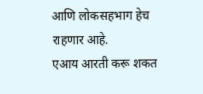आणि लोकसहभाग हेच राहणार आहे.
एआय आरती करू शकत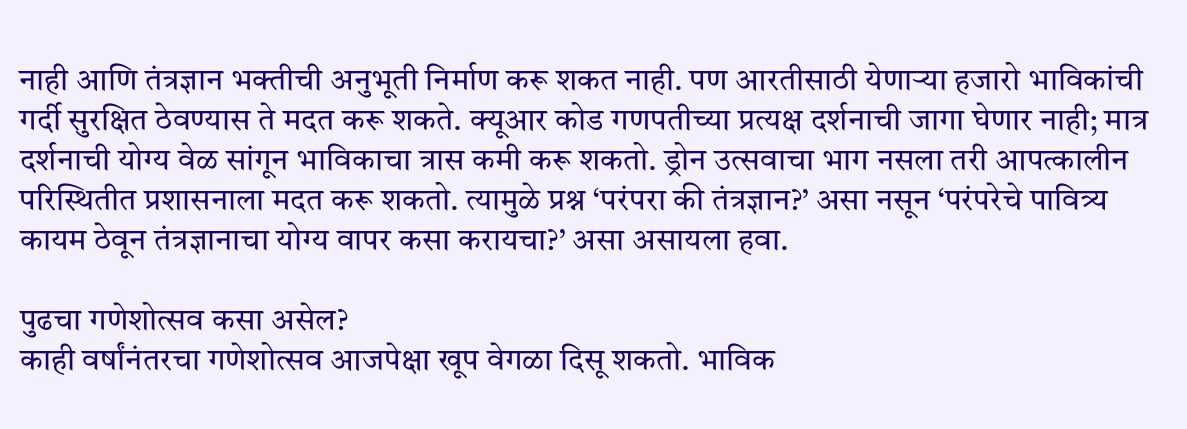नाही आणि तंत्रज्ञान भक्तीची अनुभूती निर्माण करू शकत नाही. पण आरतीसाठी येणाऱ्या हजारो भाविकांची गर्दी सुरक्षित ठेवण्यास ते मदत करू शकते. क्यूआर कोड गणपतीच्या प्रत्यक्ष दर्शनाची जागा घेणार नाही; मात्र दर्शनाची योग्य वेळ सांगून भाविकाचा त्रास कमी करू शकतो. ड्रोन उत्सवाचा भाग नसला तरी आपत्कालीन परिस्थितीत प्रशासनाला मदत करू शकतो. त्यामुळे प्रश्न ‘परंपरा की तंत्रज्ञान?’ असा नसून ‘परंपरेचे पावित्र्य कायम ठेवून तंत्रज्ञानाचा योग्य वापर कसा करायचा?’ असा असायला हवा.

पुढचा गणेशोत्सव कसा असेल?
काही वर्षांनंतरचा गणेशोत्सव आजपेक्षा खूप वेगळा दिसू शकतो. भाविक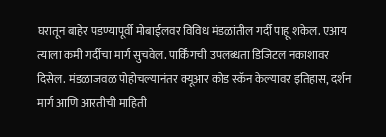घरातून बाहेर पडण्यापूर्वी मोबाईलवर विविध मंडळांतील गर्दी पाहू शकेल. एआय त्याला कमी गर्दीचा मार्ग सुचवेल. पार्किंगची उपलब्धता डिजिटल नकाशावर दिसेल. मंडळाजवळ पोहोचल्यानंतर क्यूआर कोड स्कॅन केल्यावर इतिहास, दर्शन मार्ग आणि आरतीची माहिती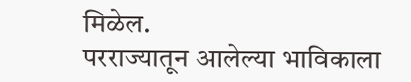मिळेल.
परराज्यातून आलेल्या भाविकाला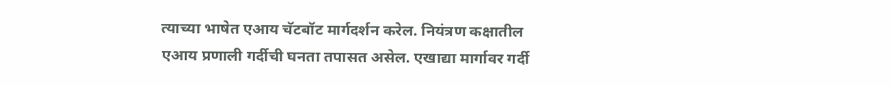त्याच्या भाषेत एआय चॅटबॉट मार्गदर्शन करेल. नियंत्रण कक्षातील एआय प्रणाली गर्दीची घनता तपासत असेल. एखाद्या मार्गावर गर्दी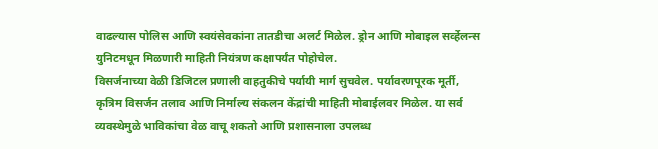वाढल्यास पोलिस आणि स्वयंसेवकांना तातडीचा अलर्ट मिळेल. ड्रोन आणि मोबाइल सर्व्हेलन्स युनिटमधून मिळणारी माहिती नियंत्रण कक्षापर्यंत पोहोचेल.
विसर्जनाच्या वेळी डिजिटल प्रणाली वाहतुकीचे पर्यायी मार्ग सुचवेल. पर्यावरणपूरक मूर्ती, कृत्रिम विसर्जन तलाव आणि निर्माल्य संकलन केंद्रांची माहिती मोबाईलवर मिळेल. या सर्व व्यवस्थेमुळे भाविकांचा वेळ वाचू शकतो आणि प्रशासनाला उपलब्ध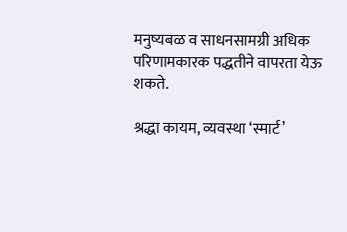मनुष्यबळ व साधनसामग्री अधिक परिणामकारक पद्धतीने वापरता येऊ शकते.

श्रद्धा कायम, व्यवस्था ‘स्मार्ट’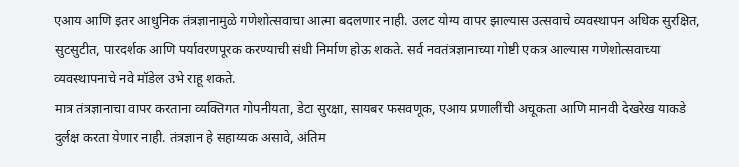एआय आणि इतर आधुनिक तंत्रज्ञानामुळे गणेशोत्सवाचा आत्मा बदलणार नाही. उलट योग्य वापर झाल्यास उत्सवाचे व्यवस्थापन अधिक सुरक्षित, सुटसुटीत, पारदर्शक आणि पर्यावरणपूरक करण्याची संधी निर्माण होऊ शकते. सर्व नवतंत्रज्ञानाच्या गोष्टी एकत्र आल्यास गणेशोत्सवाच्या व्यवस्थापनाचे नवे मॉडेल उभे राहू शकते.
मात्र तंत्रज्ञानाचा वापर करताना व्यक्तिगत गोपनीयता, डेटा सुरक्षा, सायबर फसवणूक, एआय प्रणालींची अचूकता आणि मानवी देखरेख याकडे दुर्लक्ष करता येणार नाही. तंत्रज्ञान हे सहाय्यक असावे, अंतिम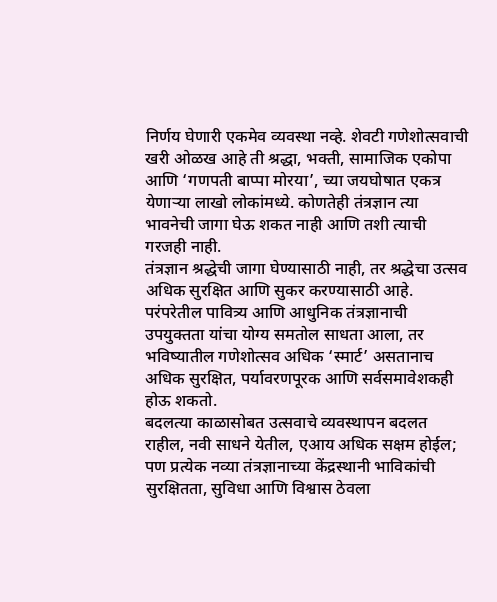निर्णय घेणारी एकमेव व्यवस्था नव्हे. शेवटी गणेशोत्सवाची खरी ओळख आहे ती श्रद्धा, भक्ती, सामाजिक एकोपा आणि ‘गणपती बाप्पा मोरया’, च्या जयघोषात एकत्र येणाऱ्या लाखो लोकांमध्ये. कोणतेही तंत्रज्ञान त्या भावनेची जागा घेऊ शकत नाही आणि तशी त्याची गरजही नाही.
तंत्रज्ञान श्रद्धेची जागा घेण्यासाठी नाही, तर श्रद्धेचा उत्सव अधिक सुरक्षित आणि सुकर करण्यासाठी आहे. परंपरेतील पावित्र्य आणि आधुनिक तंत्रज्ञानाची उपयुक्तता यांचा योग्य समतोल साधता आला, तर भविष्यातील गणेशोत्सव अधिक ‘स्मार्ट’ असतानाच अधिक सुरक्षित, पर्यावरणपूरक आणि सर्वसमावेशकही होऊ शकतो.
बदलत्या काळासोबत उत्सवाचे व्यवस्थापन बदलत राहील, नवी साधने येतील, एआय अधिक सक्षम होईल; पण प्रत्येक नव्या तंत्रज्ञानाच्या केंद्रस्थानी भाविकांची सुरक्षितता, सुविधा आणि विश्वास ठेवला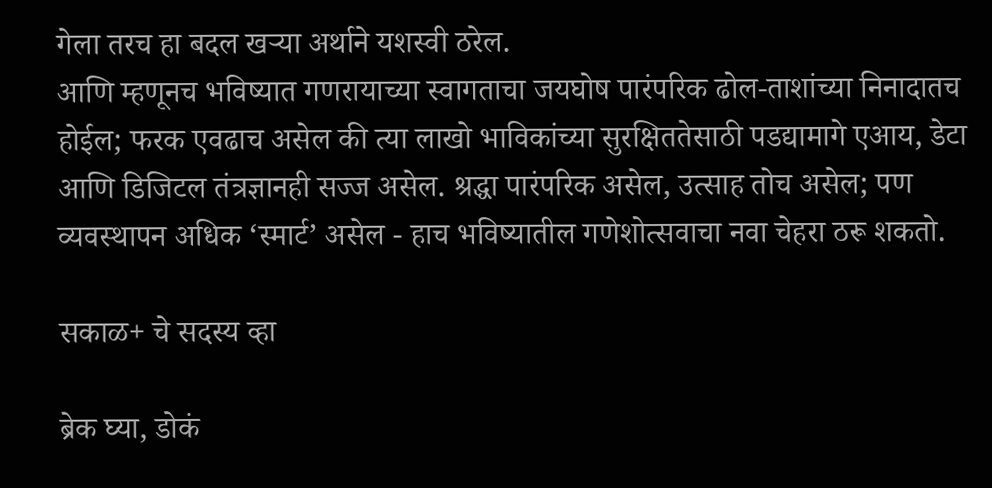गेला तरच हा बदल खऱ्या अर्थाने यशस्वी ठरेल.
आणि म्हणूनच भविष्यात गणरायाच्या स्वागताचा जयघोष पारंपरिक ढोल-ताशांच्या निनादातच होईल; फरक एवढाच असेल की त्या लाखो भाविकांच्या सुरक्षिततेसाठी पडद्यामागे एआय, डेटा आणि डिजिटल तंत्रज्ञानही सज्ज असेल. श्रद्धा पारंपरिक असेल, उत्साह तोच असेल; पण व्यवस्थापन अधिक ‘स्मार्ट’ असेल - हाच भविष्यातील गणेशोत्सवाचा नवा चेहरा ठरू शकतो.

सकाळ+ चे सदस्य व्हा

ब्रेक घ्या, डोकं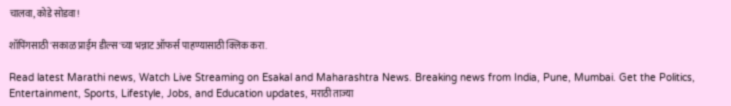चालवा, कोडे सोडवा!

शॉपिंगसाठी 'सकाळ प्राईम डील्स'च्या भन्नाट ऑफर्स पाहण्यासाठी क्लिक करा.

Read latest Marathi news, Watch Live Streaming on Esakal and Maharashtra News. Breaking news from India, Pune, Mumbai. Get the Politics, Entertainment, Sports, Lifestyle, Jobs, and Education updates, मराठी ताज्या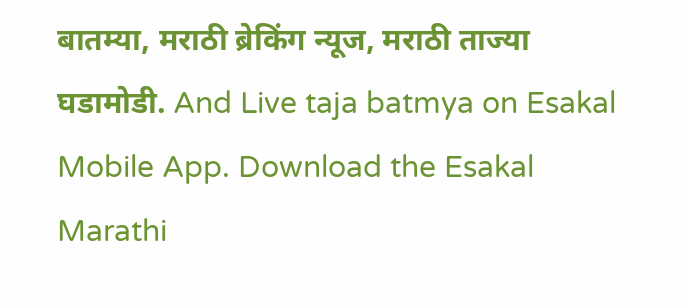बातम्या, मराठी ब्रेकिंग न्यूज, मराठी ताज्या घडामोडी. And Live taja batmya on Esakal Mobile App. Download the Esakal Marathi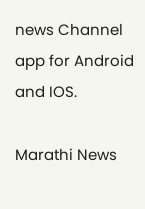news Channel app for Android and IOS.

Marathi News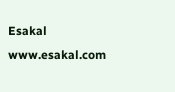Esakal
www.esakal.com